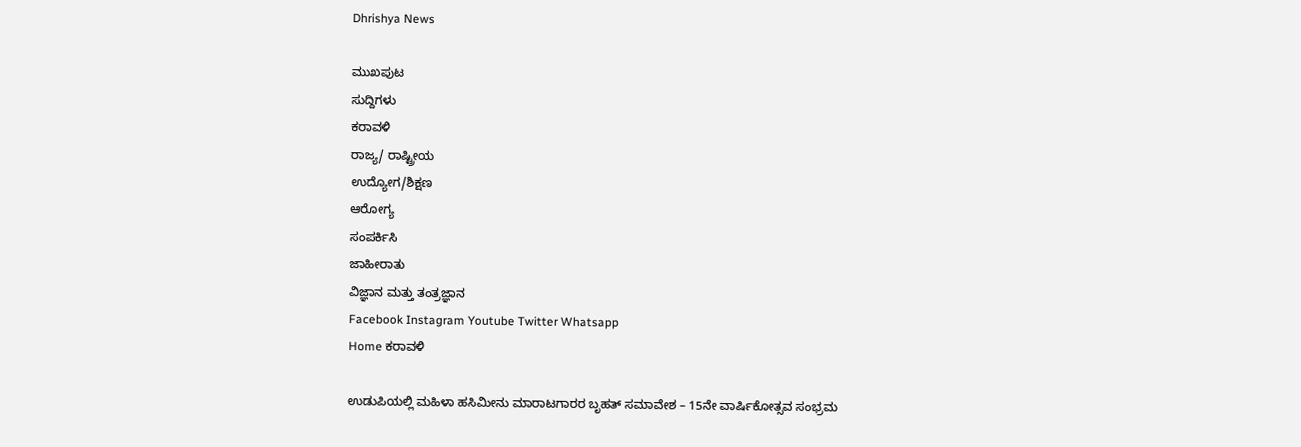Dhrishya News

ಮುಖಪುಟ
ಸುದ್ದಿಗಳು
ಕರಾವಳಿ
ರಾಜ್ಯ/ ರಾಷ್ಟ್ರೀಯ
ಉದ್ಯೋಗ/ಶಿಕ್ಷಣ
ಆರೋಗ್ಯ
ಸಂಪರ್ಕಿಸಿ
ಜಾಹೀರಾತು
ವಿಜ್ಞಾನ ಮತ್ತು ತಂತ್ರಜ್ಞಾನ
Facebook Instagram Youtube Twitter Whatsapp
Home ಕರಾವಳಿ

ಉಡುಪಿಯಲ್ಲಿ ಮಹಿಳಾ ಹಸಿಮೀನು ಮಾರಾಟಗಾರರ ಬೃಹತ್ ಸಮಾವೇಶ – 15ನೇ ವಾರ್ಷಿಕೋತ್ಸವ ಸಂಭ್ರಮ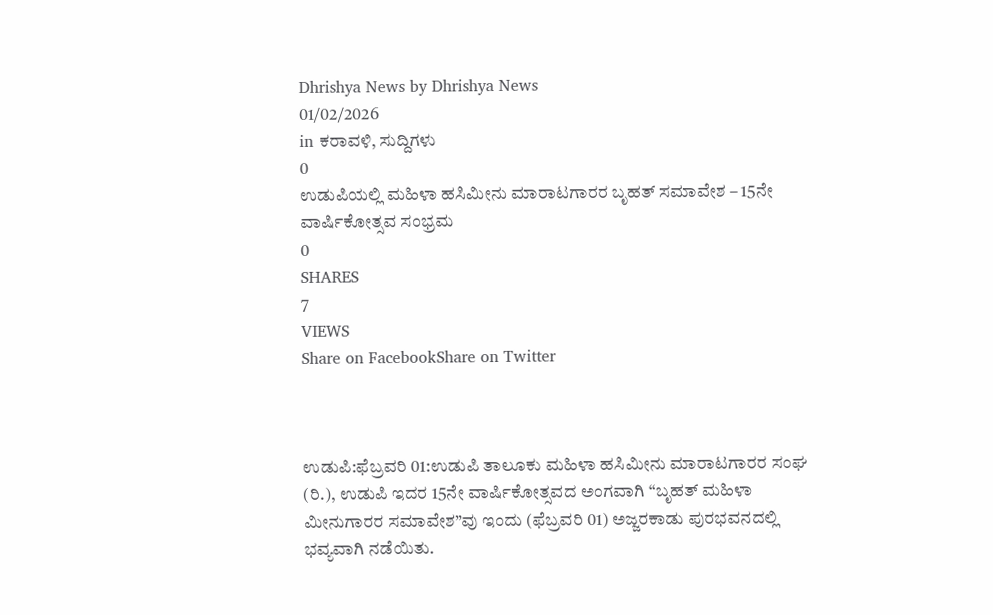Dhrishya News by Dhrishya News
01/02/2026
in ಕರಾವಳಿ, ಸುದ್ದಿಗಳು
0
ಉಡುಪಿಯಲ್ಲಿ ಮಹಿಳಾ ಹಸಿಮೀನು ಮಾರಾಟಗಾರರ ಬೃಹತ್ ಸಮಾವೇಶ – 15ನೇ ವಾರ್ಷಿಕೋತ್ಸವ ಸಂಭ್ರಮ
0
SHARES
7
VIEWS
Share on FacebookShare on Twitter



ಉಡುಪಿ:ಫೆಬ್ರವರಿ 01:ಉಡುಪಿ ತಾಲೂಕು ಮಹಿಳಾ ಹಸಿಮೀನು ಮಾರಾಟಗಾರರ ಸಂಘ (ರಿ.), ಉಡುಪಿ ಇದರ 15ನೇ ವಾರ್ಷಿಕೋತ್ಸವದ ಅಂಗವಾಗಿ “ಬೃಹತ್ ಮಹಿಳಾ ಮೀನುಗಾರರ ಸಮಾವೇಶ”ವು ಇಂದು (ಫೆಬ್ರವರಿ 01) ಅಜ್ಜರಕಾಡು ಪುರಭವನದಲ್ಲಿ ಭವ್ಯವಾಗಿ ನಡೆಯಿತು.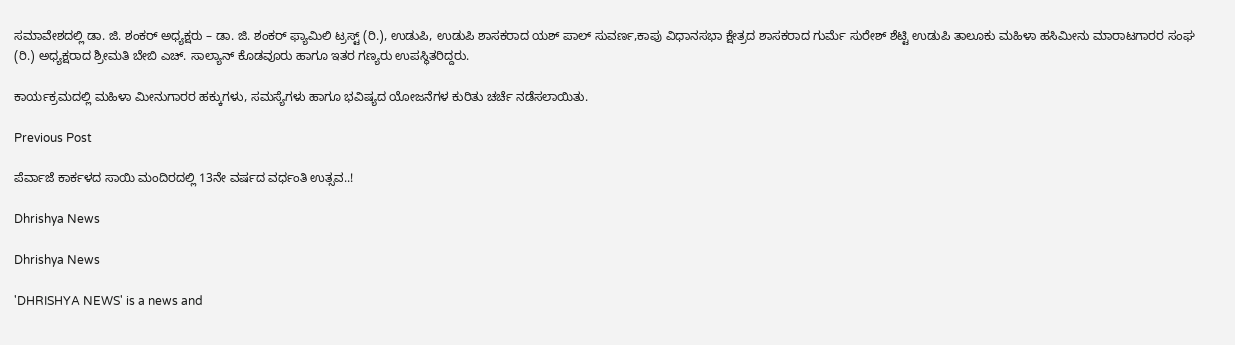ಸಮಾವೇಶದಲ್ಲಿ ಡಾ. ಜಿ. ಶಂಕರ್ ಅಧ್ಯಕ್ಷರು – ಡಾ. ಜಿ. ಶಂಕರ್ ಫ್ಯಾಮಿಲಿ ಟ್ರಸ್ಟ್ (ರಿ.), ಉಡುಪಿ, ಉಡುಪಿ ಶಾಸಕರಾದ ಯಶ್ ಪಾಲ್ ಸುವರ್ಣ,ಕಾಪು ವಿಧಾನಸಭಾ ಕ್ಷೇತ್ರದ ಶಾಸಕರಾದ ಗುರ್ಮೆ ಸುರೇಶ್ ಶೆಟ್ಟಿ ಉಡುಪಿ ತಾಲೂಕು ಮಹಿಳಾ ಹಸಿಮೀನು ಮಾರಾಟಗಾರರ ಸಂಘ (ರಿ.) ಅಧ್ಯಕ್ಷರಾದ ಶ್ರೀಮತಿ ಬೇಬಿ ಎಚ್. ಸಾಲ್ಯಾನ್ ಕೊಡವೂರು ಹಾಗೂ ಇತರ ಗಣ್ಯರು ಉಪಸ್ಥಿತರಿದ್ದರು.

ಕಾರ್ಯಕ್ರಮದಲ್ಲಿ ಮಹಿಳಾ ಮೀನುಗಾರರ ಹಕ್ಕುಗಳು, ಸಮಸ್ಯೆಗಳು ಹಾಗೂ ಭವಿಷ್ಯದ ಯೋಜನೆಗಳ ಕುರಿತು ಚರ್ಚೆ ನಡೆಸಲಾಯಿತು.

Previous Post

ಪೆರ್ವಾಜೆ ಕಾರ್ಕಳದ ಸಾಯಿ ಮಂದಿರದಲ್ಲಿ 13ನೇ ವರ್ಷದ ವರ್ಧಂತಿ ಉತ್ಸವ..!

Dhrishya News

Dhrishya News

'DHRISHYA NEWS' is a news and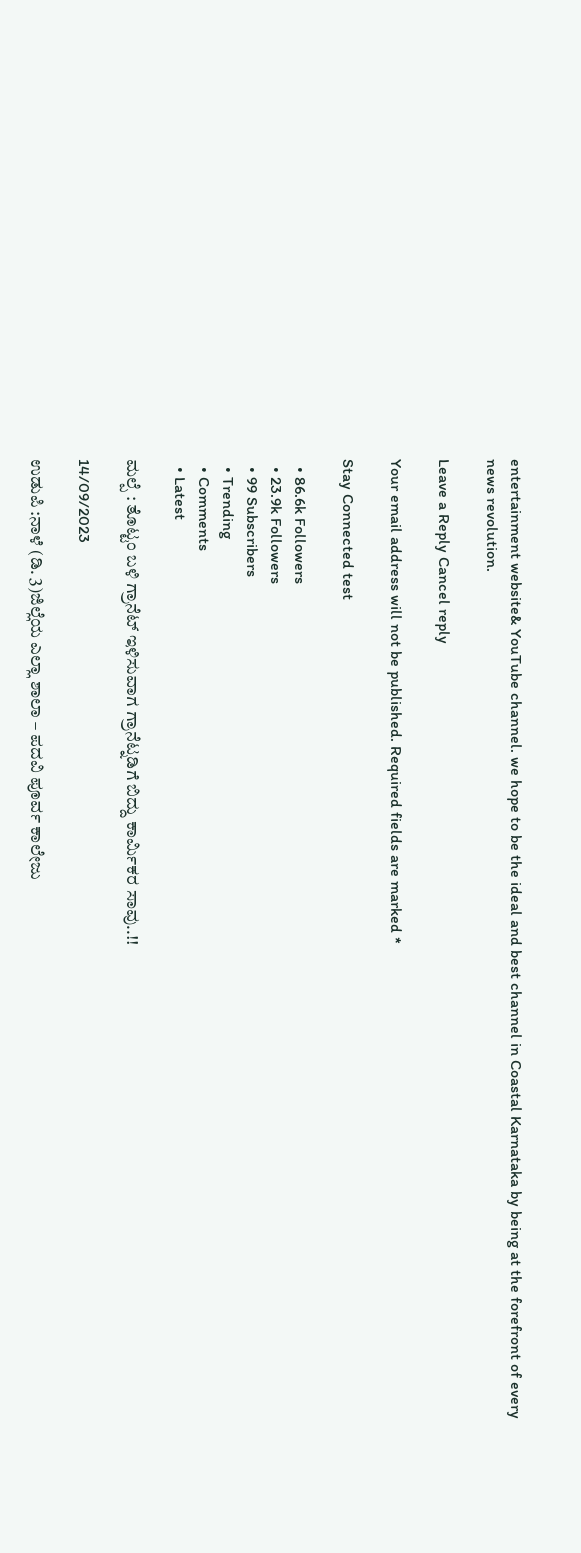entertainment website& YouTube channel. we hope to be the ideal and best channel in Coastal Karnataka by being at the forefront of every news revolution.

Leave a Reply Cancel reply

Your email address will not be published. Required fields are marked *

Stay Connected test

  • 86.6k Followers
  • 23.9k Followers
  • 99 Subscribers
  • Trending
  • Comments
  • Latest

ಮಲ್ಪೆ : ತೊಟ್ಟಂ ಬಳಿ ಗ್ರಾನೆಟ್ ಇಳಿಸುವಾಗ ಗ್ರಾನೆಟ್ನಡಿಗೆ ಬಿದ್ದು ಕಾರ್ಮಿಕರ ಸಾವು..!!

14/09/2023

ಉಡುಪಿ :ನಾಳೆ (ಡಿ. 3)ಜಿಲ್ಲೆಯ ಎಲ್ಲಾ ಶಾಲಾ – ಪದವಿ ಪೂರ್ವ ಕಾಲೇಜು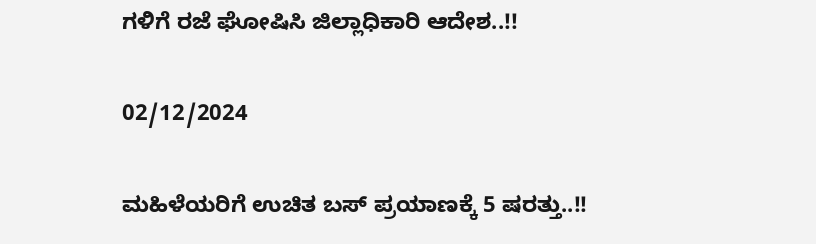ಗಳಿಗೆ ರಜೆ ಘೋಷಿಸಿ ಜಿಲ್ಲಾಧಿಕಾರಿ ಆದೇಶ..!!

02/12/2024

ಮಹಿಳೆಯರಿಗೆ ಉಚಿತ ಬಸ್ ಪ್ರಯಾಣಕ್ಕೆ 5 ಷರತ್ತು..!!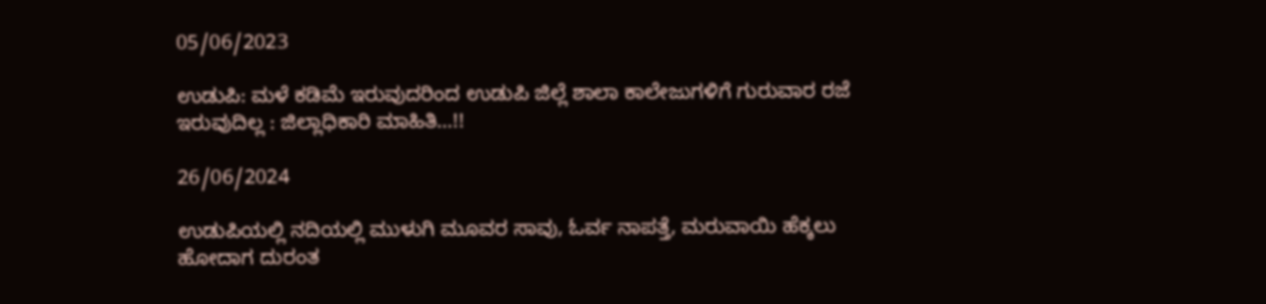05/06/2023

ಉಡುಪಿ: ಮಳೆ ಕಡಿಮೆ ಇರುವುದರಿಂದ ಉಡುಪಿ ಜಿಲ್ಲೆ ಶಾಲಾ ಕಾಲೇಜುಗಳಿಗೆ ಗುರುವಾರ ರಜೆ ಇರುವುದಿಲ್ಲ : ಜಿಲ್ಲಾಧಿಕಾರಿ ಮಾಹಿತಿ…!!

26/06/2024

ಉಡುಪಿಯಲ್ಲಿ ನದಿಯಲ್ಲಿ ಮುಳುಗಿ ಮೂವರ ಸಾವು, ಓರ್ವ ನಾಪತ್ತೆ, ಮರುವಾಯಿ ಹೆಕ್ಕಲು ಹೋದಾಗ ದುರಂತ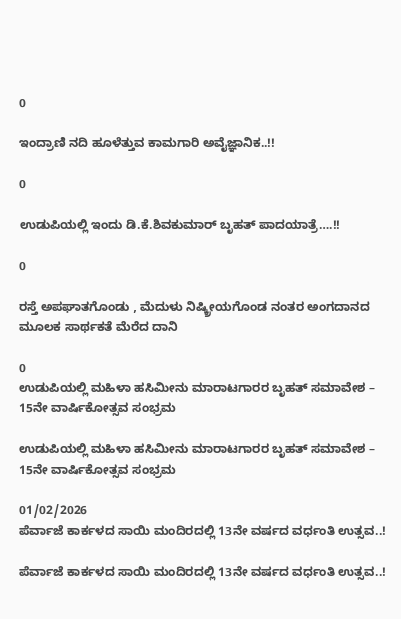0

ಇಂದ್ರಾಣಿ ನದಿ ಹೂಳೆತ್ತುವ ಕಾಮಗಾರಿ ಅವೈಜ್ಞಾನಿಕ..!!

0

ಉಡುಪಿಯಲ್ಲಿ ಇಂದು ಡಿ.ಕೆ.ಶಿವಕುಮಾರ್‌ ಬೃಹತ್ ಪಾದಯಾತ್ರೆ….!!

0

ರಸ್ತೆ ಅಪಘಾತಗೊಂಡು , ಮೆದುಳು ನಿಷ್ಕ್ರೀಯಗೊಂಡ ನಂತರ ಅಂಗದಾನದ ಮೂಲಕ ಸಾರ್ಥಕತೆ ಮೆರೆದ ದಾನಿ

0
ಉಡುಪಿಯಲ್ಲಿ ಮಹಿಳಾ ಹಸಿಮೀನು ಮಾರಾಟಗಾರರ ಬೃಹತ್ ಸಮಾವೇಶ – 15ನೇ ವಾರ್ಷಿಕೋತ್ಸವ ಸಂಭ್ರಮ

ಉಡುಪಿಯಲ್ಲಿ ಮಹಿಳಾ ಹಸಿಮೀನು ಮಾರಾಟಗಾರರ ಬೃಹತ್ ಸಮಾವೇಶ – 15ನೇ ವಾರ್ಷಿಕೋತ್ಸವ ಸಂಭ್ರಮ

01/02/2026
ಪೆರ್ವಾಜೆ ಕಾರ್ಕಳದ ಸಾಯಿ ಮಂದಿರದಲ್ಲಿ 13ನೇ ವರ್ಷದ ವರ್ಧಂತಿ ಉತ್ಸವ..!

ಪೆರ್ವಾಜೆ ಕಾರ್ಕಳದ ಸಾಯಿ ಮಂದಿರದಲ್ಲಿ 13ನೇ ವರ್ಷದ ವರ್ಧಂತಿ ಉತ್ಸವ..!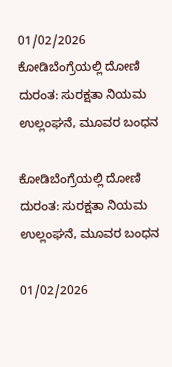01/02/2026
ಕೋಡಿಬೆಂಗ್ರೆಯಲ್ಲಿ ದೋಣಿ ದುರಂತ: ಸುರಕ್ಷತಾ ನಿಯಮ ಉಲ್ಲಂಘನೆ, ಮೂವರ ಬಂಧನ

ಕೋಡಿಬೆಂಗ್ರೆಯಲ್ಲಿ ದೋಣಿ ದುರಂತ: ಸುರಕ್ಷತಾ ನಿಯಮ ಉಲ್ಲಂಘನೆ, ಮೂವರ ಬಂಧನ

01/02/2026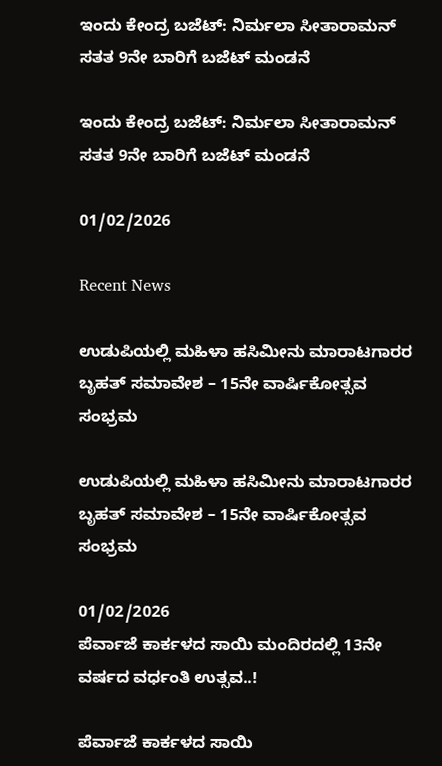ಇಂದು ಕೇಂದ್ರ ಬಜೆಟ್: ನಿರ್ಮಲಾ ಸೀತಾರಾಮನ್ ಸತತ 9ನೇ ಬಾರಿಗೆ ಬಜೆಟ್ ಮಂಡನೆ

ಇಂದು ಕೇಂದ್ರ ಬಜೆಟ್: ನಿರ್ಮಲಾ ಸೀತಾರಾಮನ್ ಸತತ 9ನೇ ಬಾರಿಗೆ ಬಜೆಟ್ ಮಂಡನೆ

01/02/2026

Recent News

ಉಡುಪಿಯಲ್ಲಿ ಮಹಿಳಾ ಹಸಿಮೀನು ಮಾರಾಟಗಾರರ ಬೃಹತ್ ಸಮಾವೇಶ – 15ನೇ ವಾರ್ಷಿಕೋತ್ಸವ ಸಂಭ್ರಮ

ಉಡುಪಿಯಲ್ಲಿ ಮಹಿಳಾ ಹಸಿಮೀನು ಮಾರಾಟಗಾರರ ಬೃಹತ್ ಸಮಾವೇಶ – 15ನೇ ವಾರ್ಷಿಕೋತ್ಸವ ಸಂಭ್ರಮ

01/02/2026
ಪೆರ್ವಾಜೆ ಕಾರ್ಕಳದ ಸಾಯಿ ಮಂದಿರದಲ್ಲಿ 13ನೇ ವರ್ಷದ ವರ್ಧಂತಿ ಉತ್ಸವ..!

ಪೆರ್ವಾಜೆ ಕಾರ್ಕಳದ ಸಾಯಿ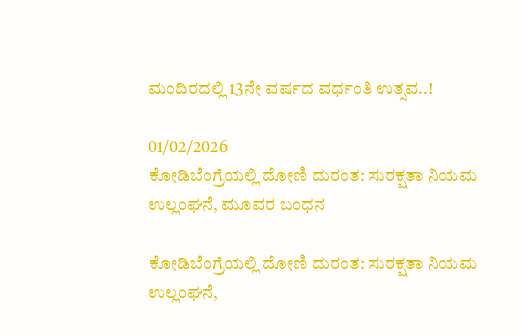ಮಂದಿರದಲ್ಲಿ 13ನೇ ವರ್ಷದ ವರ್ಧಂತಿ ಉತ್ಸವ..!

01/02/2026
ಕೋಡಿಬೆಂಗ್ರೆಯಲ್ಲಿ ದೋಣಿ ದುರಂತ: ಸುರಕ್ಷತಾ ನಿಯಮ ಉಲ್ಲಂಘನೆ, ಮೂವರ ಬಂಧನ

ಕೋಡಿಬೆಂಗ್ರೆಯಲ್ಲಿ ದೋಣಿ ದುರಂತ: ಸುರಕ್ಷತಾ ನಿಯಮ ಉಲ್ಲಂಘನೆ,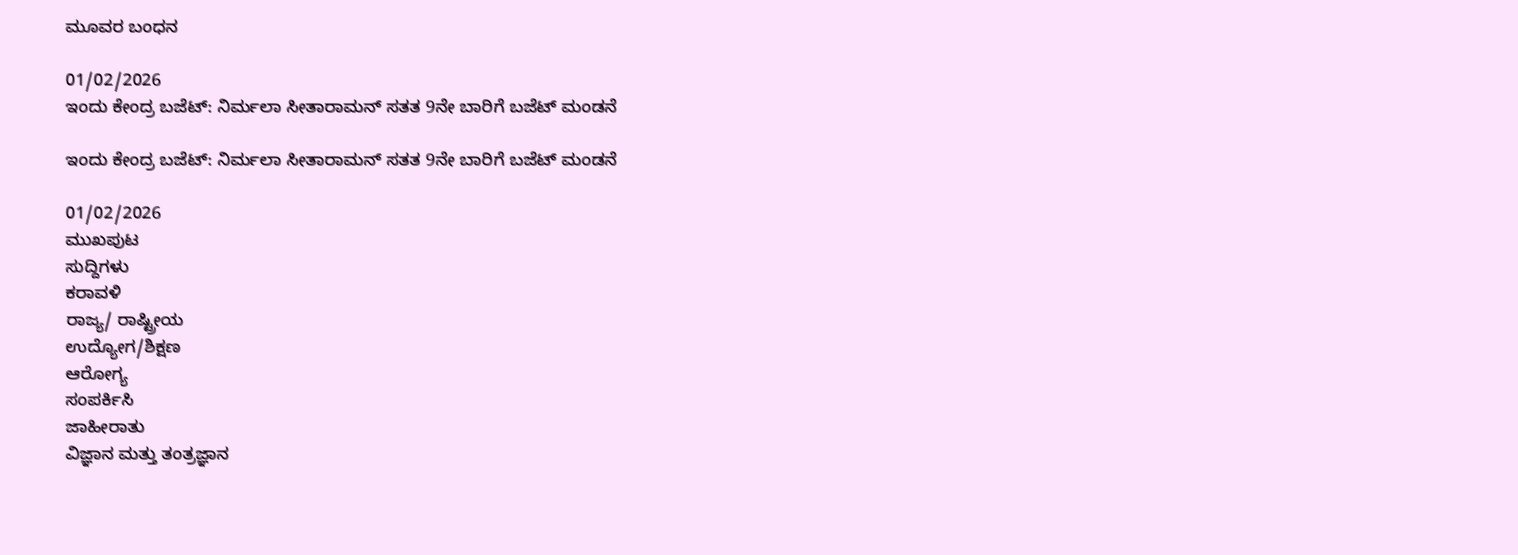ಮೂವರ ಬಂಧನ

01/02/2026
ಇಂದು ಕೇಂದ್ರ ಬಜೆಟ್: ನಿರ್ಮಲಾ ಸೀತಾರಾಮನ್ ಸತತ 9ನೇ ಬಾರಿಗೆ ಬಜೆಟ್ ಮಂಡನೆ

ಇಂದು ಕೇಂದ್ರ ಬಜೆಟ್: ನಿರ್ಮಲಾ ಸೀತಾರಾಮನ್ ಸತತ 9ನೇ ಬಾರಿಗೆ ಬಜೆಟ್ ಮಂಡನೆ

01/02/2026
ಮುಖಪುಟ
ಸುದ್ದಿಗಳು
ಕರಾವಳಿ
ರಾಜ್ಯ/ ರಾಷ್ಟ್ರೀಯ
ಉದ್ಯೋಗ/ಶಿಕ್ಷಣ
ಆರೋಗ್ಯ
ಸಂಪರ್ಕಿಸಿ
ಜಾಹೀರಾತು
ವಿಜ್ಞಾನ ಮತ್ತು ತಂತ್ರಜ್ಞಾನ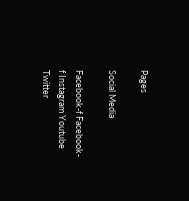Pages

Social Media

Facebook-f Facebook-f Instagram Youtube Twitter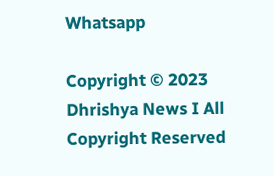Whatsapp

Copyright © 2023 Dhrishya News I All Copyright Reserved